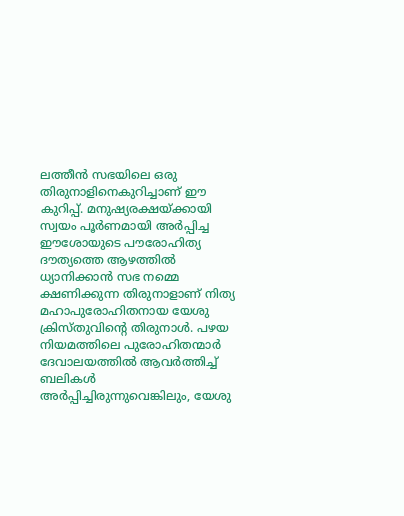ലത്തീൻ സഭയിലെ ഒരു തിരുനാളിനെകുറിച്ചാണ് ഈ കുറിപ്പ്. മനുഷ്യരക്ഷയ്ക്കായി സ്വയം പൂർണമായി അർപ്പിച്ച ഈശോയുടെ പൗരോഹിത്യ ദൗത്യത്തെ ആഴത്തിൽ ധ്യാനിക്കാൻ സഭ നമ്മെ ക്ഷണിക്കുന്ന തിരുനാളാണ് നിത്യ മഹാപുരോഹിതനായ യേശു ക്രിസ്തുവിൻ്റെ തിരുനാൾ. പഴയ നിയമത്തിലെ പുരോഹിതന്മാർ ദേവാലയത്തിൽ ആവർത്തിച്ച് ബലികൾ അർപ്പിച്ചിരുന്നുവെങ്കിലും, യേശു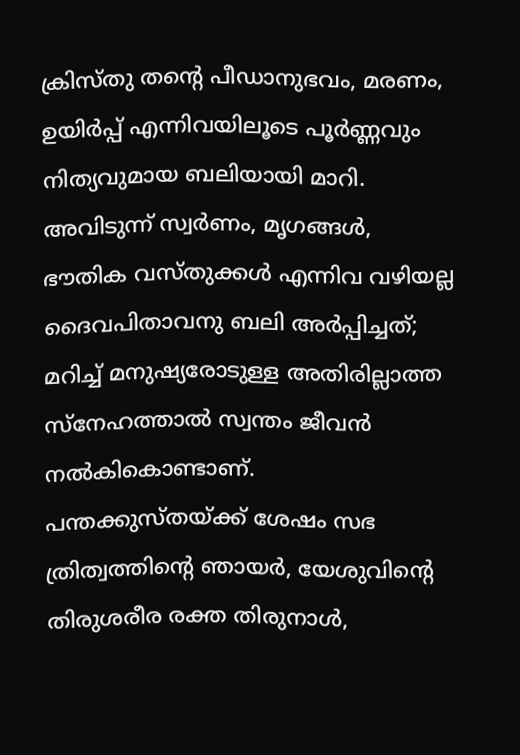ക്രിസ്തു തന്റെ പീഡാനുഭവം, മരണം, ഉയിർപ്പ് എന്നിവയിലൂടെ പൂർണ്ണവും നിത്യവുമായ ബലിയായി മാറി. അവിടുന്ന് സ്വർണം, മൃഗങ്ങൾ, ഭൗതിക വസ്തുക്കൾ എന്നിവ വഴിയല്ല ദൈവപിതാവനു ബലി അർപ്പിച്ചത്; മറിച്ച് മനുഷ്യരോടുള്ള അതിരില്ലാത്ത സ്നേഹത്താൽ സ്വന്തം ജീവൻ നൽകികൊണ്ടാണ്.
പന്തക്കുസ്തയ്ക്ക് ശേഷം സഭ ത്രിത്വത്തിൻ്റെ ഞായർ, യേശുവിൻ്റെ തിരുശരീര രക്ത തിരുനാൾ,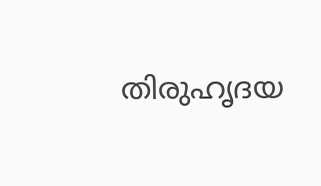തിരുഹൃദയ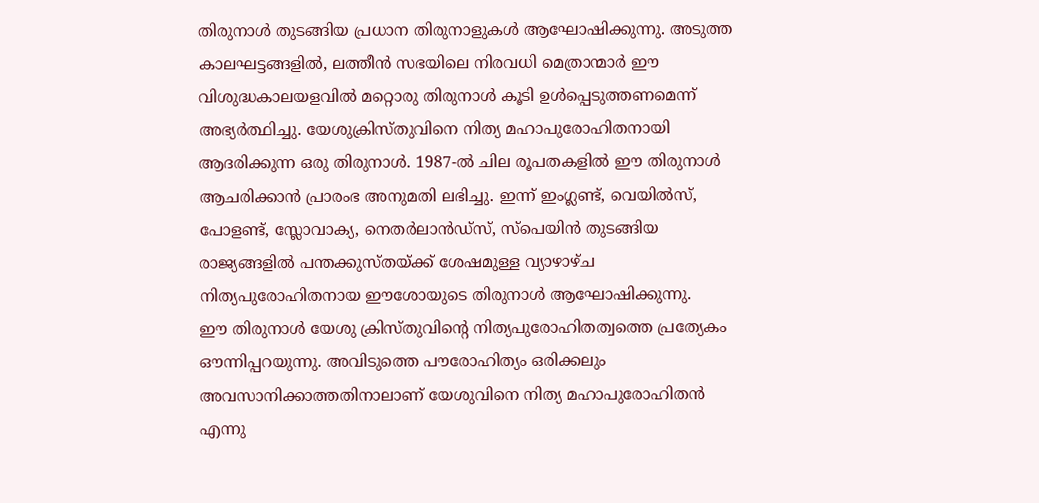തിരുനാൾ തുടങ്ങിയ പ്രധാന തിരുനാളുകൾ ആഘോഷിക്കുന്നു. അടുത്ത കാലഘട്ടങ്ങളിൽ, ലത്തീൻ സഭയിലെ നിരവധി മെത്രാന്മാർ ഈ വിശുദ്ധകാലയളവിൽ മറ്റൊരു തിരുനാൾ കൂടി ഉൾപ്പെടുത്തണമെന്ന് അഭ്യർത്ഥിച്ചു. യേശുക്രിസ്തുവിനെ നിത്യ മഹാപുരോഹിതനായി ആദരിക്കുന്ന ഒരു തിരുനാൾ. 1987-ൽ ചില രൂപതകളിൽ ഈ തിരുനാൾ ആചരിക്കാൻ പ്രാരംഭ അനുമതി ലഭിച്ചു. ഇന്ന് ഇംഗ്ലണ്ട്, വെയിൽസ്, പോളണ്ട്, സ്ലോവാക്യ, നെതർലാൻഡ്സ്, സ്പെയിൻ തുടങ്ങിയ രാജ്യങ്ങളിൽ പന്തക്കുസ്തയ്ക്ക് ശേഷമുള്ള വ്യാഴാഴ്ച നിത്യപുരോഹിതനായ ഈശോയുടെ തിരുനാൾ ആഘോഷിക്കുന്നു.
ഈ തിരുനാൾ യേശു ക്രിസ്തുവിൻ്റെ നിത്യപുരോഹിതത്വത്തെ പ്രത്യേകം ഔന്നിപ്പറയുന്നു. അവിടുത്തെ പൗരോഹിത്യം ഒരിക്കലും അവസാനിക്കാത്തതിനാലാണ് യേശുവിനെ നിത്യ മഹാപുരോഹിതൻ എന്നു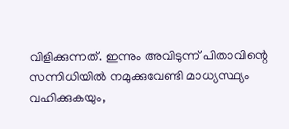വിളിക്കുന്നത്. ഇന്നും അവിടുന്ന് പിതാവിന്റെ സന്നിധിയിൽ നമുക്കുവേണ്ടി മാധ്യസ്ഥ്യം വഹിക്കുകയും,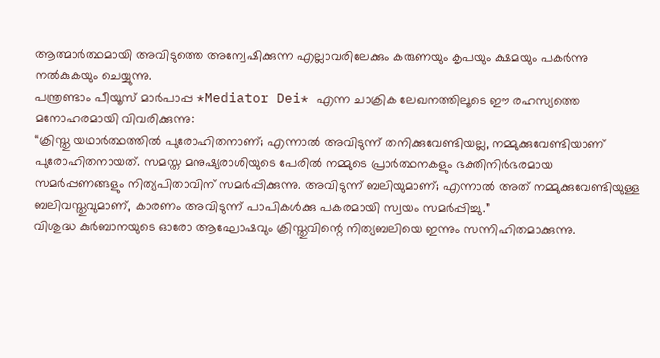ആത്മാർത്ഥമായി അവിടുത്തെ അന്വേഷിക്കുന്ന എല്ലാവരിലേക്കും കരുണയും കൃപയും ക്ഷമയും പകർന്നു നൽകുകയും ചെയ്യുന്നു.
പന്ത്രണ്ടാം പീയൂസ് മാർപാപ്പ *Mediator Dei* എന്ന ചാക്രിക ലേഖനത്തിലൂടെ ഈ രഹസ്യത്തെ മനോഹരമായി വിവരിക്കുന്നു:
“ക്രിസ്തു യഥാർത്ഥത്തിൽ പുരോഹിതനാണ്; എന്നാൽ അവിടുന്ന് തനിക്കുവേണ്ടിയല്ല, നമ്മുക്കുവേണ്ടിയാണ് പുരോഹിതനായത്. സമസ്ത മനുഷ്യരാശിയുടെ പേരിൽ നമ്മുടെ പ്രാർത്ഥനകളും ഭക്തിനിർഭരമായ സമർപ്പണങ്ങളും നിത്യപിതാവിന് സമർപ്പിക്കുന്നു. അവിടുന്ന് ബലിയുമാണ്; എന്നാൽ അത് നമ്മുക്കുവേണ്ടിയുള്ള ബലിവസ്തുവുമാണ്, കാരണം അവിടുന്ന് പാപികൾക്കു പകരമായി സ്വയം സമർപ്പിച്ചു.”
വിശുദ്ധ കുർബാനയുടെ ഓരോ ആഘോഷവും ക്രിസ്തുവിന്റെ നിത്യബലിയെ ഇന്നും സന്നിഹിതമാക്കുന്നു.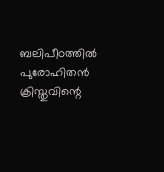ബലിപീഠത്തിൽ പുരോഹിതൻ ക്രിസ്തുവിന്റെ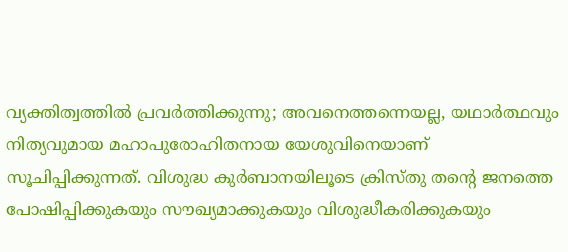വ്യക്തിത്വത്തിൽ പ്രവർത്തിക്കുന്നു; അവനെത്തന്നെയല്ല, യഥാർത്ഥവും നിത്യവുമായ മഹാപുരോഹിതനായ യേശുവിനെയാണ് സൂചിപ്പിക്കുന്നത്. വിശുദ്ധ കുർബാനയിലൂടെ ക്രിസ്തു തന്റെ ജനത്തെ പോഷിപ്പിക്കുകയും സൗഖ്യമാക്കുകയും വിശുദ്ധീകരിക്കുകയും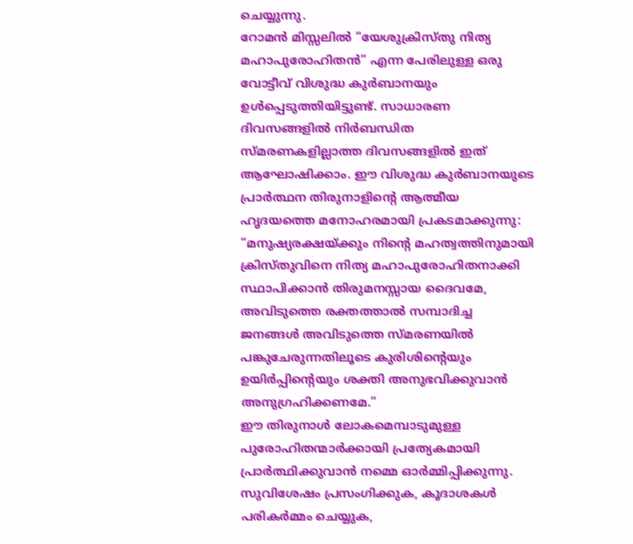ചെയ്യുന്നു.
റോമൻ മിസ്സലിൽ “യേശുക്രിസ്തു നിത്യ മഹാപുരോഹിതൻ” എന്ന പേരിലുള്ള ഒരു വോട്ടീവ് വിശുദ്ധ കുർബാനയും ഉൾപ്പെടുത്തിയിട്ടുണ്ട്. സാധാരണ ദിവസങ്ങളിൽ നിർബന്ധിത സ്മരണകളില്ലാത്ത ദിവസങ്ങളിൽ ഇത് ആഘോഷിക്കാം. ഈ വിശുദ്ധ കുർബാനയുടെ പ്രാർത്ഥന തിരുനാളിന്റെ ആത്മീയ ഹൃദയത്തെ മനോഹരമായി പ്രകടമാക്കുന്നു:
“മനുഷ്യരക്ഷയ്ക്കും നിന്റെ മഹത്വത്തിനുമായി ക്രിസ്തുവിനെ നിത്യ മഹാപുരോഹിതനാക്കി സ്ഥാപിക്കാൻ തിരുമനസ്സായ ദൈവമേ, അവിടുത്തെ രക്തത്താൽ സമ്പാദിച്ച ജനങ്ങൾ അവിടുത്തെ സ്മരണയിൽ പങ്കുചേരുന്നതിലൂടെ കുരിശിന്റെയും ഉയിർപ്പിന്റെയും ശക്തി അനുഭവിക്കുവാൻ അനുഗ്രഹിക്കണമേ.”
ഈ തിരുനാൾ ലോകമെമ്പാടുമുള്ള പുരോഹിതന്മാർക്കായി പ്രത്യേകമായി പ്രാർത്ഥിക്കുവാൻ നമ്മെ ഓർമ്മിപ്പിക്കുന്നു. സുവിശേഷം പ്രസംഗിക്കുക, കൂദാശകൾ പരികർമ്മം ചെയ്യുക,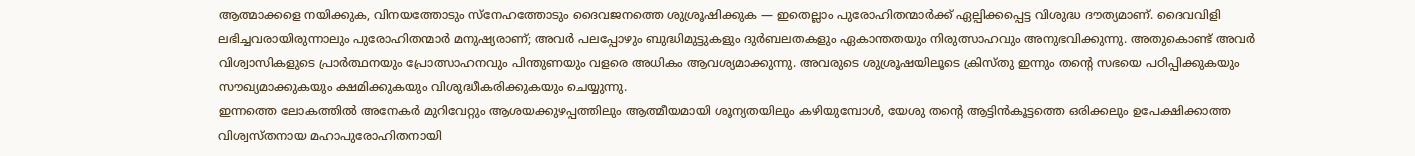ആത്മാക്കളെ നയിക്കുക, വിനയത്തോടും സ്നേഹത്തോടും ദൈവജനത്തെ ശുശ്രൂഷിക്കുക — ഇതെല്ലാം പുരോഹിതന്മാർക്ക് ഏല്പിക്കപ്പെട്ട വിശുദ്ധ ദൗത്യമാണ്. ദൈവവിളി ലഭിച്ചവരായിരുന്നാലും പുരോഹിതന്മാർ മനുഷ്യരാണ്; അവർ പലപ്പോഴും ബുദ്ധിമുട്ടുകളും ദുർബലതകളും ഏകാന്തതയും നിരുത്സാഹവും അനുഭവിക്കുന്നു. അതുകൊണ്ട് അവർ വിശ്വാസികളുടെ പ്രാർത്ഥനയും പ്രോത്സാഹനവും പിന്തുണയും വളരെ അധികം ആവശ്യമാക്കുന്നു. അവരുടെ ശുശ്രൂഷയിലൂടെ ക്രിസ്തു ഇന്നും തന്റെ സഭയെ പഠിപ്പിക്കുകയും സൗഖ്യമാക്കുകയും ക്ഷമിക്കുകയും വിശുദ്ധീകരിക്കുകയും ചെയ്യുന്നു.
ഇന്നത്തെ ലോകത്തിൽ അനേകർ മുറിവേറ്റും ആശയക്കുഴപ്പത്തിലും ആത്മീയമായി ശൂന്യതയിലും കഴിയുമ്പോൾ, യേശു തന്റെ ആട്ടിൻകൂട്ടത്തെ ഒരിക്കലും ഉപേക്ഷിക്കാത്ത വിശ്വസ്തനായ മഹാപുരോഹിതനായി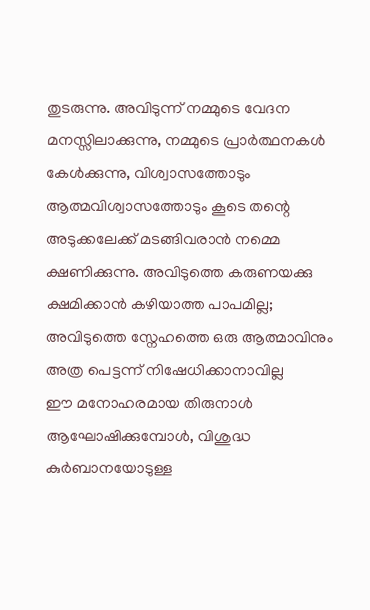തുടരുന്നു. അവിടുന്ന് നമ്മുടെ വേദന മനസ്സിലാക്കുന്നു, നമ്മുടെ പ്രാർത്ഥനകൾ കേൾക്കുന്നു, വിശ്വാസത്തോടും ആത്മവിശ്വാസത്തോടും കൂടെ തന്റെ അടുക്കലേക്ക് മടങ്ങിവരാൻ നമ്മെ ക്ഷണിക്കുന്നു. അവിടുത്തെ കരുണയക്കു ക്ഷമിക്കാൻ കഴിയാത്ത പാപമില്ല; അവിടുത്തെ സ്നേഹത്തെ ഒരു ആത്മാവിനും അത്ര പെട്ടന്ന് നിഷേധിക്കാനാവില്ല
ഈ മനോഹരമായ തിരുനാൾ ആഘോഷിക്കുമ്പോൾ, വിശുദ്ധ കുർബാനയോടുള്ള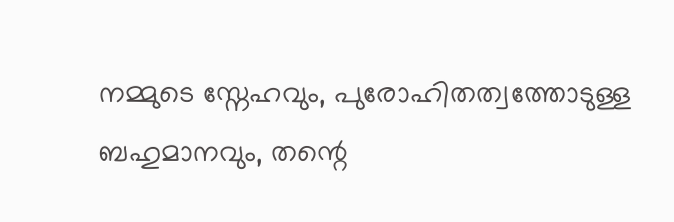നമ്മുടെ സ്നേഹവും, പുരോഹിതത്വത്തോടുള്ള ബഹുമാനവും, തന്റെ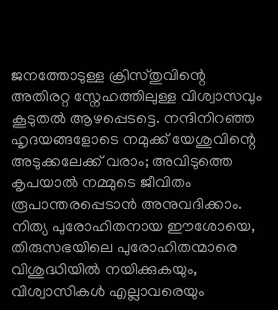ജനത്തോടുള്ള ക്രിസ്തുവിന്റെ അതിരറ്റ സ്നേഹത്തിലുള്ള വിശ്വാസവും കൂടുതൽ ആഴപ്പെടട്ടെ. നന്ദിനിറഞ്ഞ ഹൃദയങ്ങളോടെ നമുക്ക് യേശുവിന്റെ അടുക്കലേക്ക് വരാം; അവിടുത്തെ കൃപയാൽ നമ്മുടെ ജീവിതം രൂപാന്തരപ്പെടാൻ അനുവദിക്കാം.
നിത്യ പുരോഹിതനായ ഈശോയെ, തിരുസഭയിലെ പുരോഹിതന്മാരെ വിശുദ്ധിയിൽ നയിക്കുകയും, വിശ്വാസികൾ എല്ലാവരെയും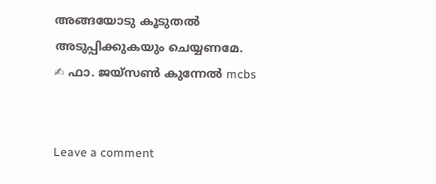അങ്ങയോടു കൂടുതൽ അടുപ്പിക്കുകയും ചെയ്യണമേ.
✍ ഫാ. ജയ്സൺ കുന്നേൽ mcbs


Leave a comment